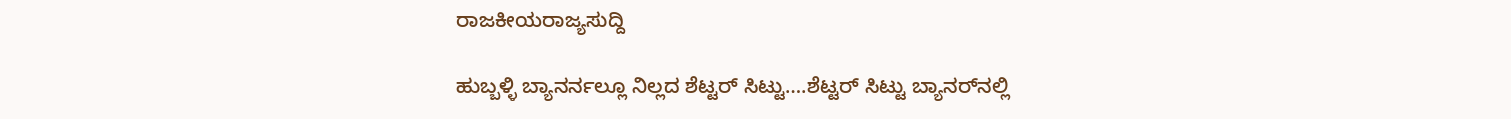ರಾಜಕೀಯರಾಜ್ಯಸುದ್ದಿ

ಹುಬ್ಬಳ್ಳಿ ಬ್ಯಾನರ್ನಲ್ಲೂ ನಿಲ್ಲದ ಶೆಟ್ಟರ್ ಸಿಟ್ಟು….ಶೆಟ್ಟರ್ ಸಿಟ್ಟು ಬ್ಯಾನರ್‌ನಲ್ಲಿ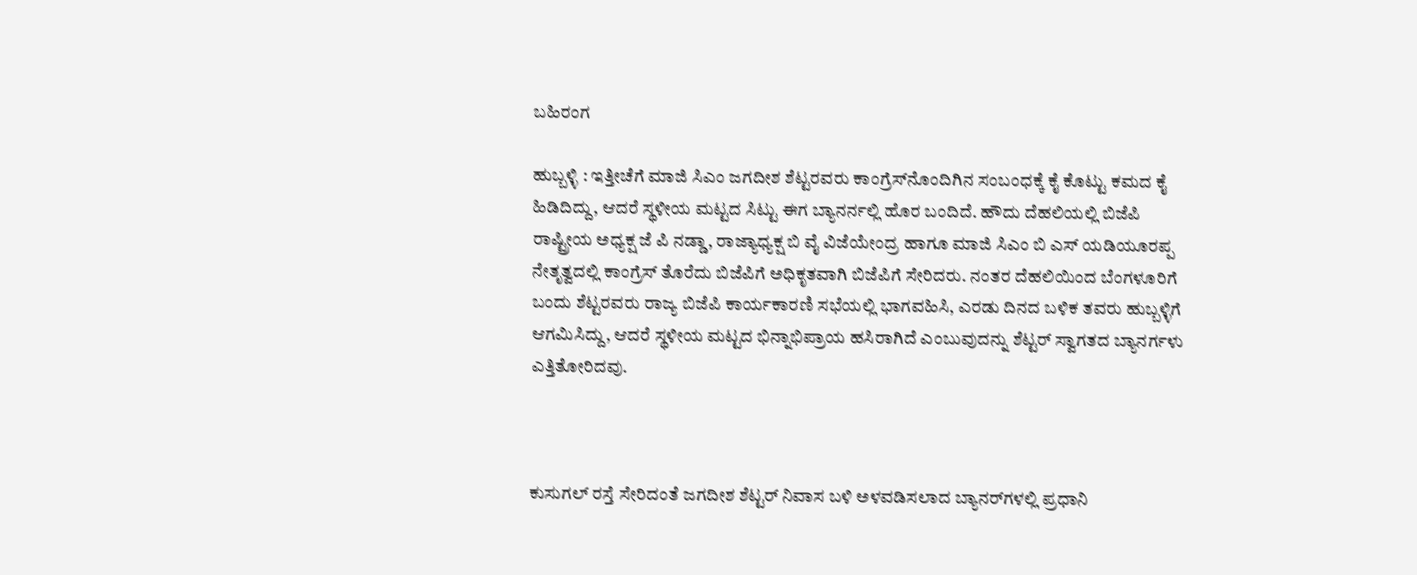ಬಹಿರಂಗ

ಹುಬ್ಬಳ್ಳಿ : ಇತ್ತೀಚೆಗೆ ಮಾಜಿ ಸಿಎಂ ಜಗದೀಶ ಶೆಟ್ಟರವರು ಕಾಂಗ್ರೆಸ್‌ನೊಂದಿಗಿನ ಸಂಬಂಧಕ್ಕೆ ಕೈ ಕೊಟ್ಟು ಕಮದ ಕೈ ಹಿಡಿದಿದ್ದು, ಆದರೆ ಸ್ಥಳೀಯ ಮಟ್ಟದ ಸಿಟ್ಟು ಈಗ ಬ್ಯಾನರ್ನಲ್ಲಿ ಹೊರ ಬಂದಿದೆ. ಹೌದು ದೆಹಲಿಯಲ್ಲಿ ಬಿಜೆಪಿ ರಾಷ್ಟ್ರೀಯ ಅಧ್ಯಕ್ಷ ಜೆ ಪಿ ನಡ್ಡಾ, ರಾಜ್ಯಾಧ್ಯಕ್ಷ ಬಿ ವೈ ವಿಜೆಯೇಂದ್ರ ಹಾಗೂ ಮಾಜಿ ಸಿಎಂ ಬಿ ಎಸ್ ಯಡಿಯೂರಪ್ಪ ನೇತೃತ್ವದಲ್ಲಿ ಕಾಂಗ್ರೆಸ್ ತೊರೆದು ಬಿಜೆಪಿಗೆ ಅಧಿಕೃತವಾಗಿ ಬಿಜೆಪಿಗೆ ಸೇರಿದರು. ನಂತರ ದೆಹಲಿಯಿಂದ ಬೆಂಗಳೂರಿಗೆ ಬಂದು ಶೆಟ್ಟರವರು ರಾಜ್ಯ ಬಿಜೆಪಿ ಕಾರ್ಯಕಾರಣಿ ಸಭೆಯಲ್ಲಿ ಭಾಗವಹಿಸಿ, ಎರಡು ದಿನದ ಬಳಿಕ ತವರು ಹುಬ್ಬಳ್ಳಿಗೆ ಆಗಮಿಸಿದ್ದು, ಆದರೆ ಸ್ಥಳೀಯ ಮಟ್ಟದ ಭಿನ್ನಾಭಿಪ್ರಾಯ ಹಸಿರಾಗಿದೆ ಎಂಬುವುದನ್ನು ಶೆಟ್ಟರ್ ಸ್ವಾಗತದ ಬ್ಯಾನರ್ಗಳು ಎತ್ತಿತೋರಿದವು.



ಕುಸುಗಲ್ ರಸ್ತೆ ಸೇರಿದಂತೆ ಜಗದೀಶ ಶೆಟ್ಟರ್ ನಿವಾಸ ಬಳಿ ಅಳವಡಿಸಲಾದ ಬ್ಯಾನರ್‌ಗಳಲ್ಲಿ ಪ್ರಧಾನಿ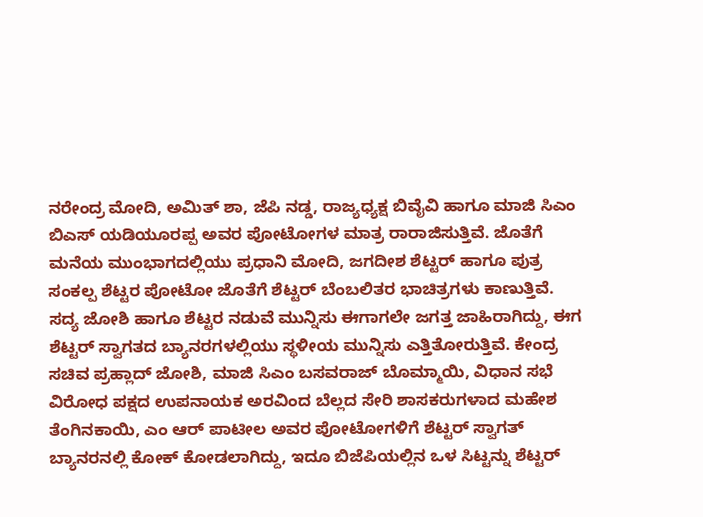ನರೇಂದ್ರ ಮೋದಿ, ಅಮಿತ್ ಶಾ, ಜೆಪಿ‌ ನಡ್ಡ, ರಾಜ್ಯಧ್ಯಕ್ಷ ಬಿವೈವಿ ಹಾಗೂ ಮಾಜಿ ಸಿಎಂ ಬಿಎಸ್ ಯಡಿಯೂರಪ್ಪ ಅವರ ಪೋಟೋಗಳ ಮಾತ್ರ ರಾರಾಜಿಸುತ್ತಿವೆ. ಜೊತೆಗೆ ಮನೆಯ ಮುಂಭಾಗದಲ್ಲಿಯು ಪ್ರಧಾನಿ ಮೋದಿ, ಜಗದೀಶ ಶೆಟ್ಟರ್ ಹಾಗೂ ಪುತ್ರ ಸಂಕಲ್ಪ ಶೆಟ್ಟರ ಪೋಟೋ ಜೊತೆಗೆ ಶೆಟ್ಟರ್ ಬೆಂಬಲಿತರ ಭಾಚಿತ್ರಗಳು ಕಾಣುತ್ತಿವೆ. ಸದ್ಯ ಜೋಶಿ ಹಾಗೂ ಶೆಟ್ಟರ ನಡುವೆ ಮುನ್ನಿಸು ಈಗಾಗಲೇ ಜಗತ್ತ ಜಾಹಿರಾಗಿದ್ದು, ಈಗ ಶೆಟ್ಟರ್ ಸ್ವಾಗತದ ಬ್ಯಾನರಗಳಲ್ಲಿಯು ಸ್ಥಳೀಯ ಮುನ್ನಿಸು ಎತ್ತಿತೋರುತ್ತಿವೆ. ಕೇಂದ್ರ ಸಚಿವ ಪ್ರಹ್ಲಾದ್ ಜೋಶಿ, ಮಾಜಿ ಸಿಎಂ ಬಸವರಾಜ್ ಬೊಮ್ಮಾಯಿ, ವಿಧಾನ ಸಭೆ ವಿರೋಧ ಪಕ್ಷದ ಉಪನಾಯಕ ಅರವಿಂದ ಬೆಲ್ಲದ ಸೇರಿ ಶಾಸಕರುಗಳಾದ ಮಹೇಶ ತೆಂಗಿನಕಾಯಿ, ಎಂ ಆರ್ ಪಾಟೀಲ ಅವರ ಪೋಟೋಗಳಿಗೆ ಶೆಟ್ಟರ್ ಸ್ವಾಗತ್ ಬ್ಯಾನರನಲ್ಲಿ ಕೋಕ್ ಕೋಡಲಾಗಿದ್ದು, ಇದೂ ಬಿಜೆಪಿಯಲ್ಲಿನ ಒಳ ಸಿಟ್ಟನ್ನು ಶೆಟ್ಟರ್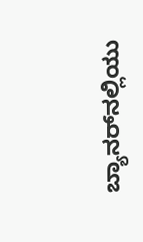ಬ್ಯಾನರ್‌ನಲ್ಲಿಯು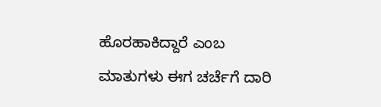ಹೊರಹಾಕಿದ್ದಾರೆ ಎಂಬ ಮಾತುಗಳು ಈಗ ಚರ್ಚೆಗೆ ದಾರಿ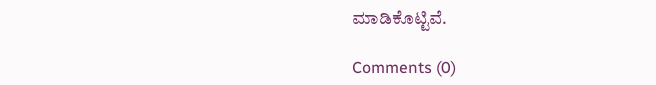ಮಾಡಿಕೊಟ್ಟಿವೆ.

Comments (0)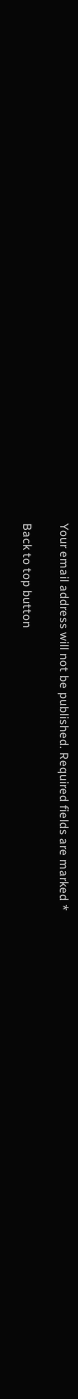Your email address will not be published. Required fields are marked *

Back to top button